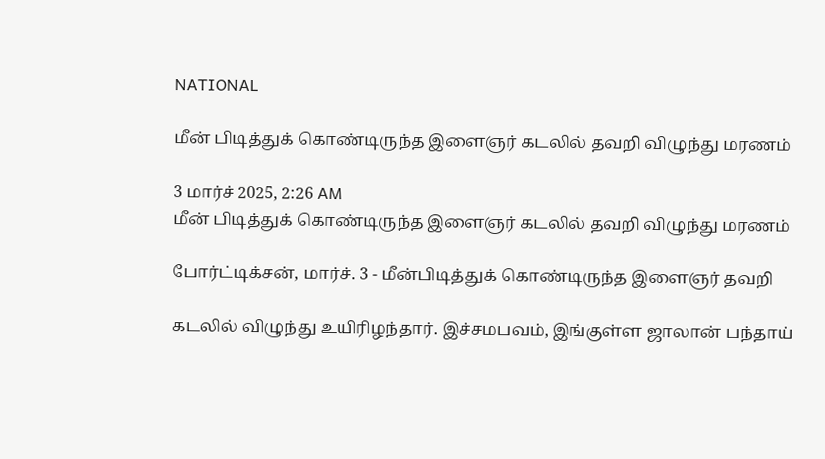NATIONAL

மீன் பிடித்துக் கொண்டிருந்த இளைஞர் கடலில் தவறி விழுந்து மரணம்

3 மார்ச் 2025, 2:26 AM
மீன் பிடித்துக் கொண்டிருந்த இளைஞர் கடலில் தவறி விழுந்து மரணம்

போர்ட்டிக்சன், மார்ச். 3 - மீன்பிடித்துக் கொண்டிருந்த இளைஞர் தவறி

கடலில் விழுந்து உயிரிழந்தார். இச்சமபவம், இங்குள்ள ஜாலான் பந்தாய்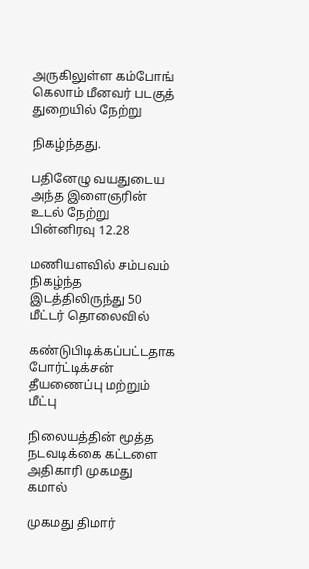அருகிலுள்ள கம்போங் கெலாம் மீனவர் படகுத் துறையில் நேற்று

நிகழ்ந்தது.

பதினேழு வயதுடைய அந்த இளைஞரின் உடல் நேற்று பின்னிரவு 12.28

மணியளவில் சம்பவம் நிகழ்ந்த இடத்திலிருந்து 50 மீட்டர் தொலைவில்

கண்டுபிடிக்கப்பட்டதாக போர்ட்டிக்சன் தீயணைப்பு மற்றும் மீட்பு

நிலையத்தின் மூத்த நடவடிக்கை கட்டளை அதிகாரி முகமது கமால்

முகமது திமார்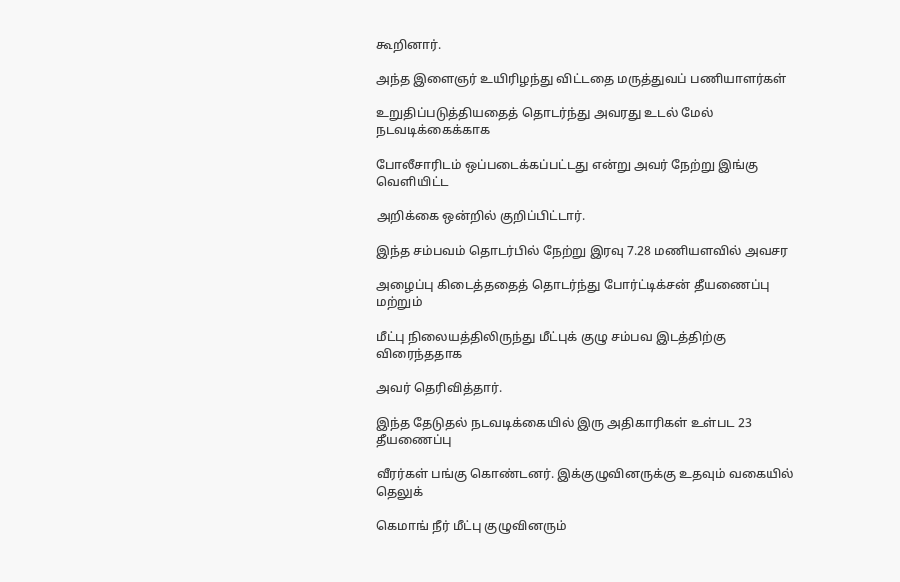கூறினார்.

அந்த இளைஞர் உயிரிழந்து விட்டதை மருத்துவப் பணியாளர்கள்

உறுதிப்படுத்தியதைத் தொடர்ந்து அவரது உடல் மேல் நடவடிக்கைக்காக

போலீசாரிடம் ஒப்படைக்கப்பட்டது என்று அவர் நேற்று இங்கு வெளியிட்ட

அறிக்கை ஒன்றில் குறிப்பிட்டார்.

இந்த சம்பவம் தொடர்பில் நேற்று இரவு 7.28 மணியளவில் அவசர

அழைப்பு கிடைத்ததைத் தொடர்ந்து போர்ட்டிக்சன் தீயணைப்பு மற்றும்

மீட்பு நிலையத்திலிருந்து மீட்புக் குழு சம்பவ இடத்திற்கு விரைந்ததாக

அவர் தெரிவித்தார்.

இந்த தேடுதல் நடவடிக்கையில் இரு அதிகாரிகள் உள்பட 23 தீயணைப்பு

வீரர்கள் பங்கு கொண்டனர். இக்குழுவினருக்கு உதவும் வகையில் தெலுக்

கெமாங் நீர் மீட்பு குழுவினரும்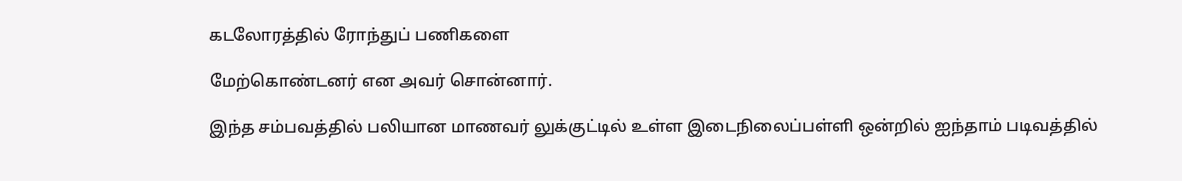கடலோரத்தில் ரோந்துப் பணிகளை

மேற்கொண்டனர் என அவர் சொன்னார்.

இந்த சம்பவத்தில் பலியான மாணவர் லுக்குட்டில் உள்ள இடைநிலைப்பள்ளி ஒன்றில் ஐந்தாம் படிவத்தில்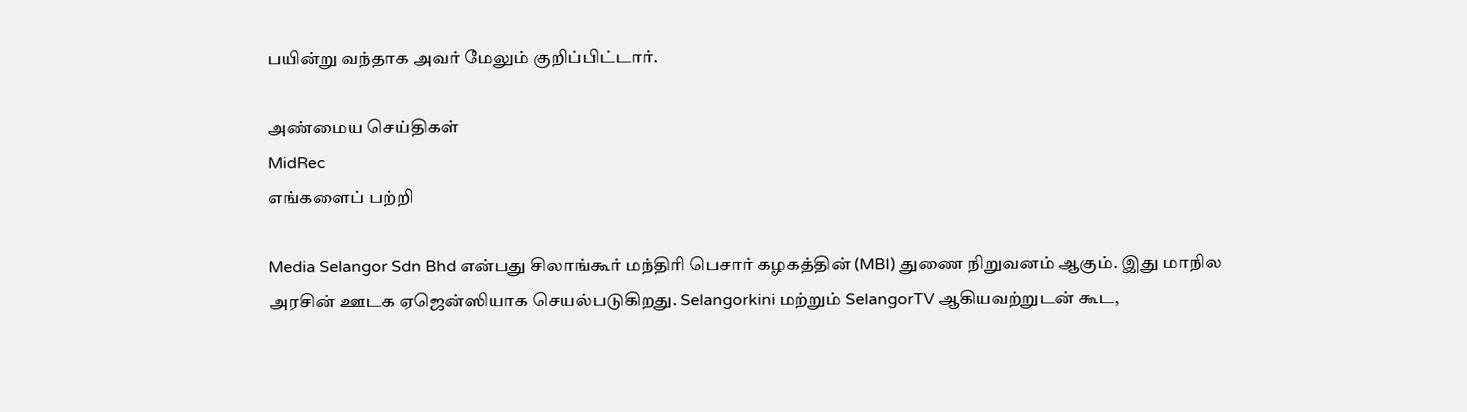பயின்று வந்தாக அவர் மேலும் குறிப்பிட்டார்.

அண்மைய செய்திகள்
MidRec
எங்களைப் பற்றி

Media Selangor Sdn Bhd என்பது சிலாங்கூர் மந்திரி பெசார் கழகத்தின் (MBI) துணை நிறுவனம் ஆகும். இது மாநில அரசின் ஊடக ஏஜென்ஸியாக செயல்படுகிறது. Selangorkini மற்றும் SelangorTV ஆகியவற்றுடன் கூட,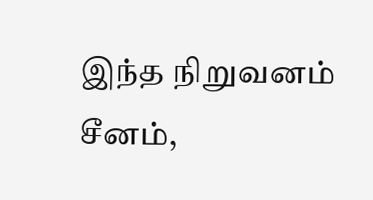இந்த நிறுவனம் சீனம்,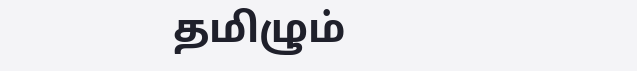தமிழும்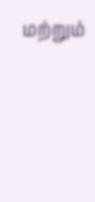மற்றும்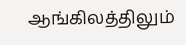ஆங்கிலத்திலும்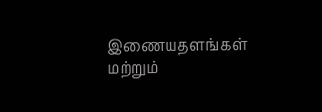இணையதளங்கள் மற்றும்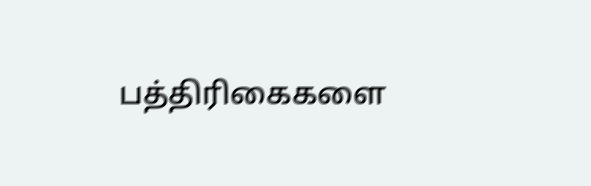பத்திரிகைகளை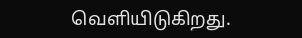வெளியிடுகிறது.